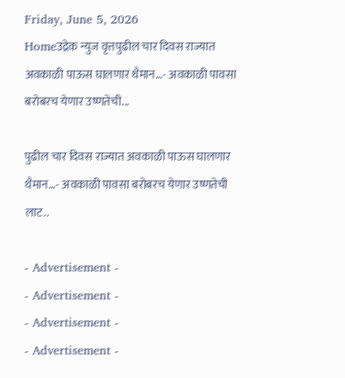Friday, June 5, 2026
Homeउद्रेक न्युज वृत्तपुढील चार दिवस राज्यात अवकाळी पाऊस घालणार थैमान…- अवकाळी पावसा बरोबरच येणार उष्णतेची...

पुढील चार दिवस राज्यात अवकाळी पाऊस घालणार थैमान…- अवकाळी पावसा बरोबरच येणार उष्णतेची लाट..

- Advertisement -
- Advertisement -
- Advertisement -
- Advertisement -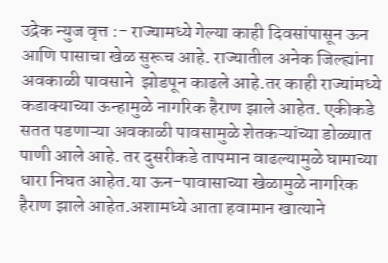उद्रेक न्युज वृत्त :- राज्यामध्ये गेल्या काही दिवसांपासून ऊन आणि पासाचा खेळ सुरूच आहे. राज्यातील अनेक जिल्ह्यांना अवकाळी पावसाने  झोडपून काढले आहे.तर काही राज्यांमध्ये कडाक्याच्या ऊन्हामुळे नागरिक हैराण झाले आहेत. एकीकडे सतत पडणाऱ्या अवकाळी पावसामुळे शेतकऱ्यांच्या डोळ्यात पाणी आले आहे. तर दुसरीकडे तापमान वाढल्यामुळे घामाच्या धारा निघत आहेत.या ऊन-पावासाच्या खेळामुळे नागरिक हैराण झाले आहेत.अशामध्ये आता हवामान खात्याने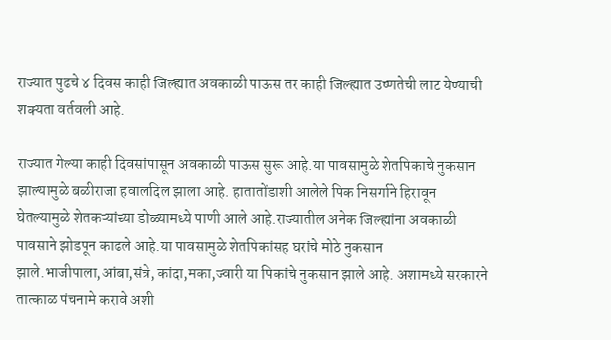राज्यात पुढचे ४ दिवस काही जिल्ह्यात अवकाळी पाऊस तर काही जिल्ह्यात उष्णतेची लाट येण्याची शक्यता वर्तवली आहे.

राज्यात गेल्या काही दिवसांपासून अवकाळी पाऊस सुरू आहे.या पावसामुळे शेतपिकाचे नुकसान झाल्यामुळे बळीराजा हवालदिल झाला आहे. हातातोंडाशी आलेले पिक निसर्गाने हिरावून घेतल्यामुळे शेतकऱ्यांच्या डोळ्यामध्ये पाणी आले आहे.राज्यातील अनेक जिल्ह्यांना अवकाळी पावसाने झोडपून काढले आहे.या पावसामुळे शेतपिकांसह घरांचे मोठे नुकसान झाले.भाजीपाला,आंबा,संत्रे, कांदा,मका,ज्वारी या पिकांचे नुकसान झाले आहे. अशामध्ये सरकारने तात्काळ पंचनामे करावे अशी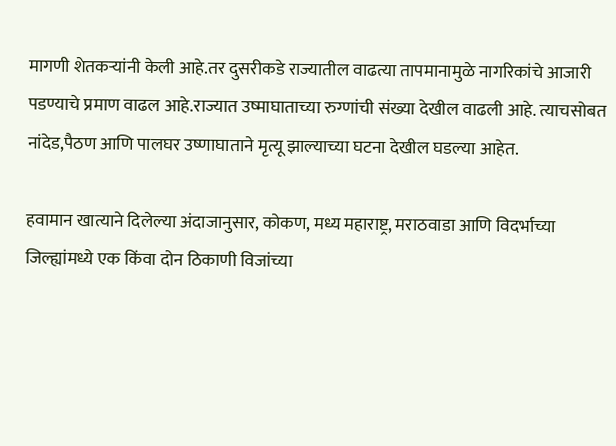मागणी शेतकऱ्यांनी केली आहे.तर दुसरीकडे राज्यातील वाढत्या तापमानामुळे नागरिकांचे आजारी पडण्याचे प्रमाण वाढल आहे.राज्यात उष्माघाताच्या रुग्णांची संख्या देखील वाढली आहे. त्याचसोबत नांदेड,पैठण आणि पालघर उष्णाघाताने मृत्यू झाल्याच्या घटना देखील घडल्या आहेत.

हवामान खात्याने दिलेल्या अंदाजानुसार, कोकण, मध्य महाराष्ट्र, मराठवाडा आणि विदर्भाच्या जिल्ह्यांमध्ये एक किंवा दोन ठिकाणी विजांच्या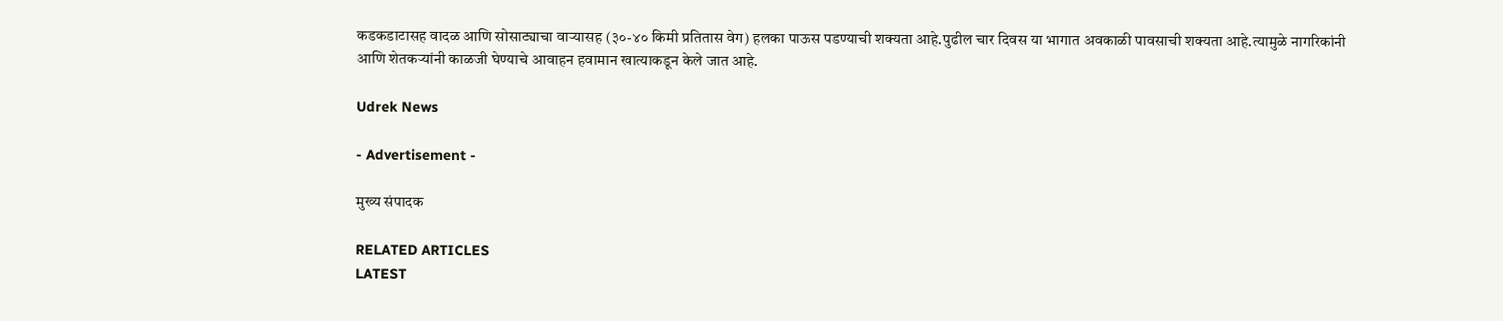कडकडाटासह वादळ आणि सोसाट्याचा वाऱ्यासह (३०-४० किमी प्रतितास वेग) हलका पाऊस पडण्याची शक्यता आहे.पुढील चार दिवस या भागात अवकाळी पावसाची शक्यता आहे.त्यामुळे नागरिकांनी आणि शेतकऱ्यांनी काळजी घेण्याचे आवाहन हवामान खात्याकडून केले जात आहे.

Udrek News

- Advertisement -

मुख्य संपादक

RELATED ARTICLES
LATEST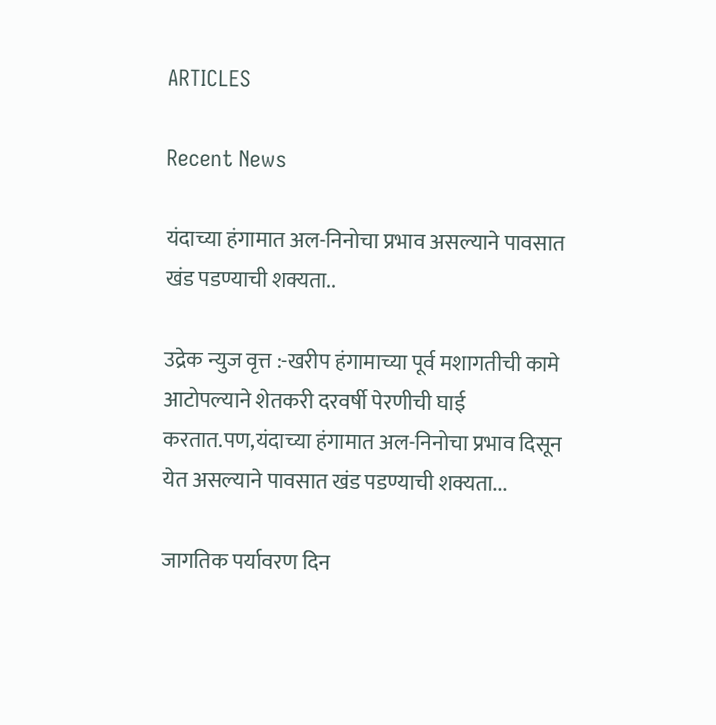ARTICLES

Recent News

यंदाच्या हंगामात अल-निनोचा प्रभाव असल्याने पावसात खंड पडण्याची शक्यता..

उद्रेक न्युज वृत्त :-खरीप हंगामाच्या पूर्व मशागतीची कामे आटोपल्याने शेतकरी दरवर्षी पेरणीची घाई करतात.पण,यंदाच्या हंगामात अल-निनोचा प्रभाव दिसून येत असल्याने पावसात खंड पडण्याची शक्यता...

जागतिक पर्यावरण दिन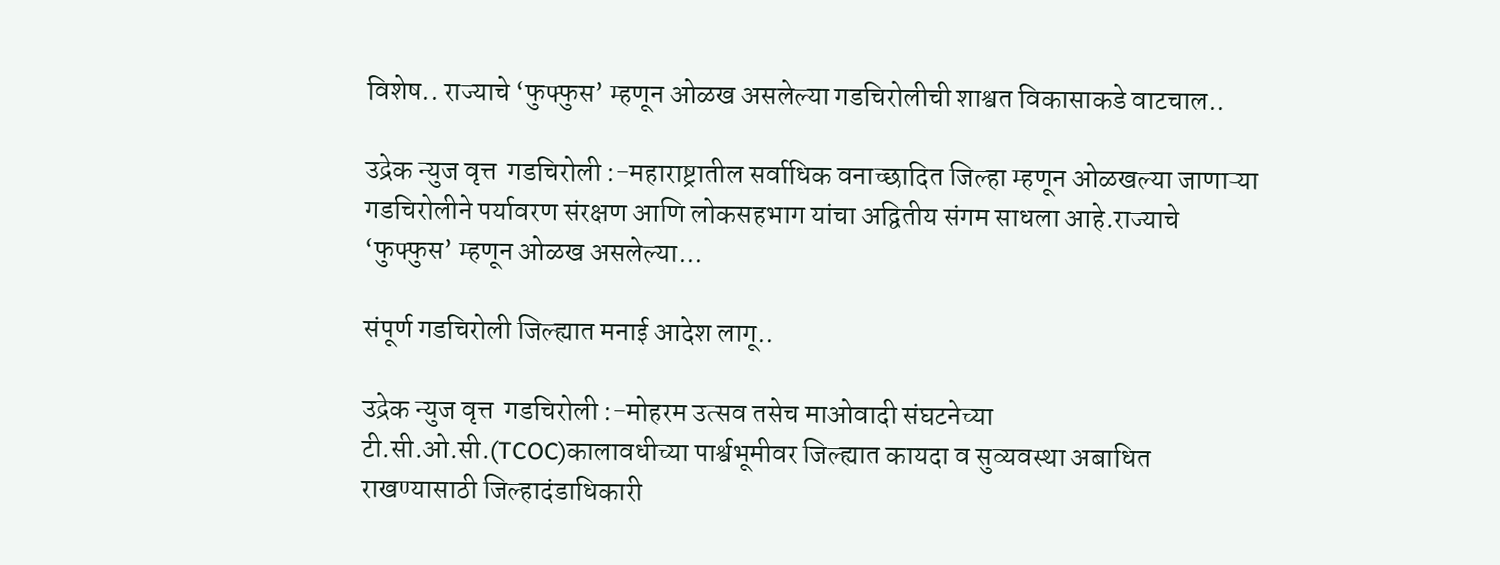विशेष.. राज्याचे ‘फुफ्फुस’ म्हणून ओळख असलेल्या गडचिरोलीची शाश्वत विकासाकडे वाटचाल..

उद्रेक न्युज वृत्त  गडचिरोली :-महाराष्ट्रातील सर्वाधिक वनाच्छादित जिल्हा म्हणून ओळखल्या जाणाऱ्या गडचिरोलीने पर्यावरण संरक्षण आणि लोकसहभाग यांचा अद्वितीय संगम साधला आहे.राज्याचे ‘फुफ्फुस’ म्हणून ओळख असलेल्या...

संपूर्ण गडचिरोली जिल्ह्यात मनाई आदेश लागू..

उद्रेक न्युज वृत्त  गडचिरोली :-मोहरम उत्सव तसेच माओवादी संघटनेच्या टी.सी.ओ.सी.(TCOC)कालावधीच्या पार्श्वभूमीवर जिल्ह्यात कायदा व सुव्यवस्था अबाधित राखण्यासाठी जिल्हादंडाधिकारी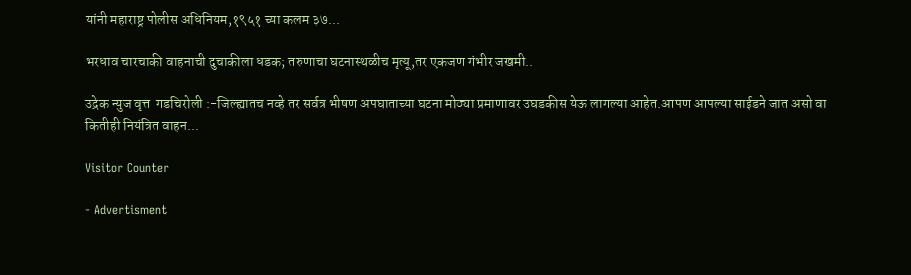यांनी महाराष्ट्र पोलीस अधिनियम,१९५१ च्या कलम ३७...

भरधाव चारचाकी वाहनाची दुचाकीला धडक; तरुणाचा घटनास्थळीच मृत्यू,तर एकजण गंभीर जखमी..

उद्रेक न्युज वृत्त  गडचिरोली :-जिल्ह्यातच नव्हे तर सर्वत्र भीषण अपघाताच्या घटना मोठ्या प्रमाणावर उघडकीस येऊ लागल्या आहेत.आपण आपल्या साईडने जात असो वा कितीही नियंत्रित वाहन...

Visitor Counter

- Advertisment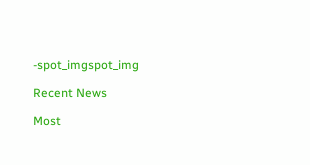-spot_imgspot_img

Recent News

Most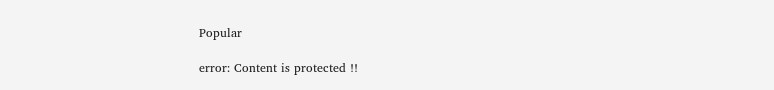Popular

error: Content is protected !!